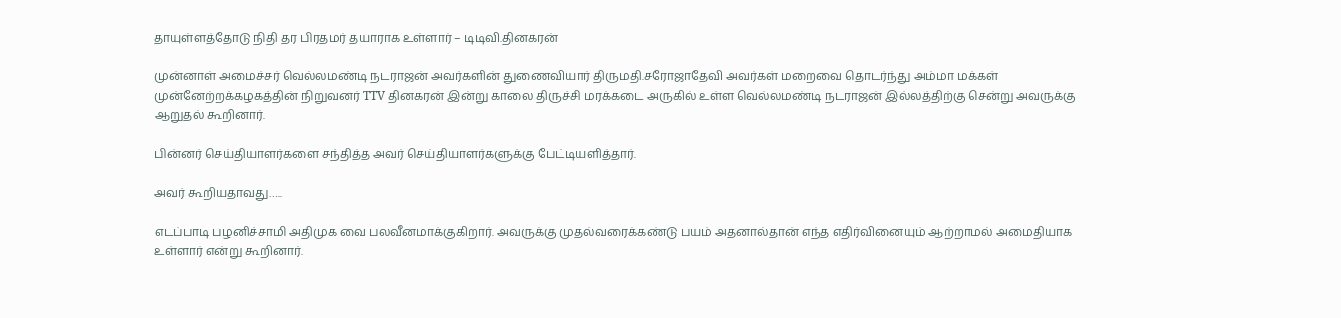தாயுள்ளத்தோடு நிதி தர பிரதமர் தயாராக உள்ளார் – டிடிவி.தினகரன்

முன்னாள் அமைச்சர் வெல்லமண்டி நடராஜன் அவர்களின் துணைவியார் திருமதி.சரோஜாதேவி அவர்கள் மறைவை தொடர்ந்து அம்மா மக்கள் முன்னேற்றக்கழகத்தின் நிறுவனர் TTV தினகரன் இன்று காலை திருச்சி மரக்கடை அருகில் உள்ள வெல்லமண்டி நடராஜன் இல்லத்திற்கு சென்று அவருக்கு ஆறுதல் கூறினார்.

பின்னர் செய்தியாளர்களை சந்தித்த அவர் செய்தியாளர்களுக்கு பேட்டியளித்தார்.

அவர் கூறியதாவது…..

எடப்பாடி பழனிச்சாமி அதிமுக வை பலவீனமாக்குகிறார். அவருக்கு முதல்வரைக்கண்டு பயம் அதனால்தான் எந்த எதிர்வினையும் ஆற்றாமல் அமைதியாக உள்ளார் என்று கூறினார்.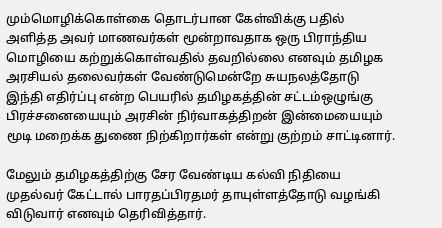மும்மொழிக்கொள்கை தொடர்பான கேள்விக்கு பதில் அளித்த அவர் மாணவர்கள் மூன்றாவதாக ஒரு பிராந்திய மொழியை கற்றுக்கொள்வதில் தவறில்லை எனவும் தமிழக அரசியல் தலைவர்கள் வேண்டுமென்றே சுயநலத்தோடு இந்தி எதிர்ப்பு என்ற பெயரில் தமிழகத்தின் சட்டம்ஒழுங்கு பிரச்சனையையும் அரசின் நிர்வாகத்திறன் இன்மையையும் மூடி மறைக்க துணை நிற்கிறார்கள் என்று குற்றம் சாட்டினார்.

மேலும் தமிழகத்திற்கு சேர வேண்டிய கல்வி நிதியை முதல்வர் கேட்டால் பாரதப்பிரதமர் தாயுள்ளத்தோடு வழங்கி விடுவார் எனவும் தெரிவித்தார்.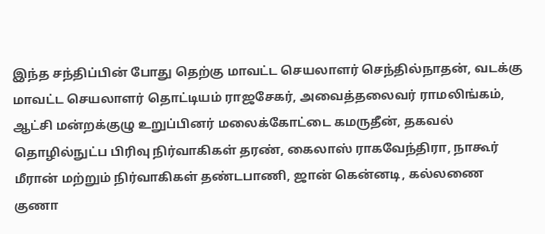இந்த சந்திப்பின் போது தெற்கு மாவட்ட செயலாளர் செந்தில்நாதன், வடக்கு மாவட்ட செயலாளர் தொட்டியம் ராஜசேகர், அவைத்தலைவர் ராமலிங்கம், ஆட்சி மன்றக்குழு உறுப்பினர் மலைக்கோட்டை கமருதீன், தகவல் தொழில்நுட்ப பிரிவு நிர்வாகிகள் தரண், கைலாஸ் ராகவேந்திரா, நாகூர் மீரான் மற்றும் நிர்வாகிகள் தண்டபாணி, ஜான் கென்னடி, கல்லணை குணா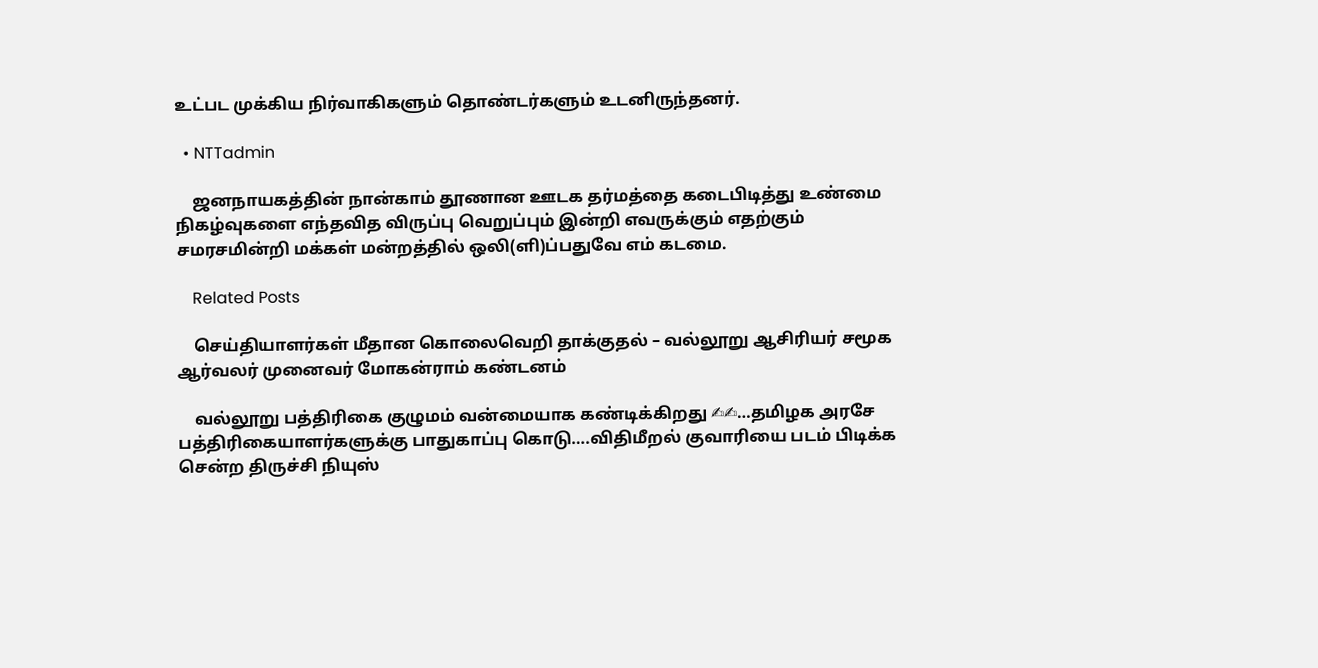உட்பட முக்கிய நிர்வாகிகளும் தொண்டர்களும் உடனிருந்தனர்.

  • NTTadmin

    ஜனநாயகத்தின் நான்காம் தூணான ஊடக தர்மத்தை கடைபிடித்து உண்மை நிகழ்வுகளை எந்தவித விருப்பு வெறுப்பும் இன்றி எவருக்கும் எதற்கும் சமரசமின்றி மக்கள் மன்றத்தில் ஒலி(ளி)ப்பதுவே எம் கடமை.

    Related Posts

    செய்தியாளர்கள் மீதான கொலைவெறி தாக்குதல் – வல்லூறு ஆசிரியர் சமூக ஆர்வலர் முனைவர் மோகன்ராம் கண்டனம்

    வல்லூறு பத்திரிகை குழுமம் வன்மையாக கண்டிக்கிறது ✍✍…தமிழக அரசே பத்திரிகையாளர்களுக்கு பாதுகாப்பு கொடு….விதிமீறல் குவாரியை படம் பிடிக்க சென்ற திருச்சி நியுஸ்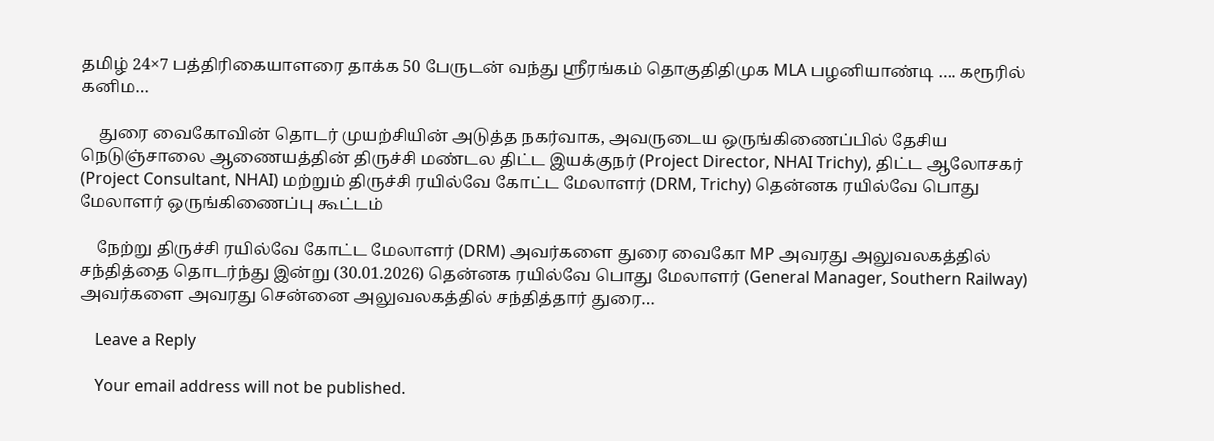தமிழ் 24×7 பத்திரிகையாளரை தாக்க 50 பேருடன் வந்து ஸ்ரீரங்கம் தொகுதிதிமுக MLA பழனியாண்டி …. கரூரில் கனிம…

    துரை வைகோவின் தொடர் முயற்சியின் அடுத்த நகர்வாக, அவருடைய ஒருங்கிணைப்பில் தேசிய நெடுஞ்சாலை ஆணையத்தின் திருச்சி மண்டல திட்ட இயக்குநர் (Project Director, NHAI Trichy), திட்ட ஆலோசகர் (Project Consultant, NHAI) மற்றும் திருச்சி ரயில்வே கோட்ட மேலாளர் (DRM, Trichy) தென்னக ரயில்வே பொது மேலாளர் ஒருங்கிணைப்பு கூட்டம்

    நேற்று திருச்சி ரயில்வே கோட்ட மேலாளர் (DRM) அவர்களை துரை வைகோ MP அவரது அலுவலகத்தில் சந்தித்தை தொடர்ந்து இன்று (30.01.2026) தென்னக ரயில்வே பொது மேலாளர் (General Manager, Southern Railway) அவர்களை அவரது சென்னை அலுவலகத்தில் சந்தித்தார் துரை…

    Leave a Reply

    Your email address will not be published.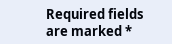Required fields are marked *